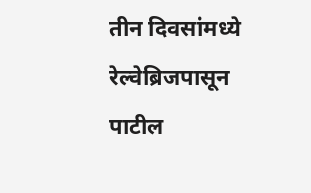तीन दिवसांमध्ये रेल्वेब्रिजपासून पाटील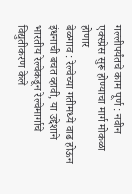गल्लीपर्यंतचे काम पूर्ण : नवीन एक्स्प्रेस सुरू होण्याचा मार्ग मोकळा होणार
बेळगाव : रेल्वेच्या गतीमध्ये वाढ होऊन इंधनाची बचत व्हावी, या उद्देशाने भारतीय रेल्वेकडून रेल्वेमार्गाचे विद्युतीकरण केले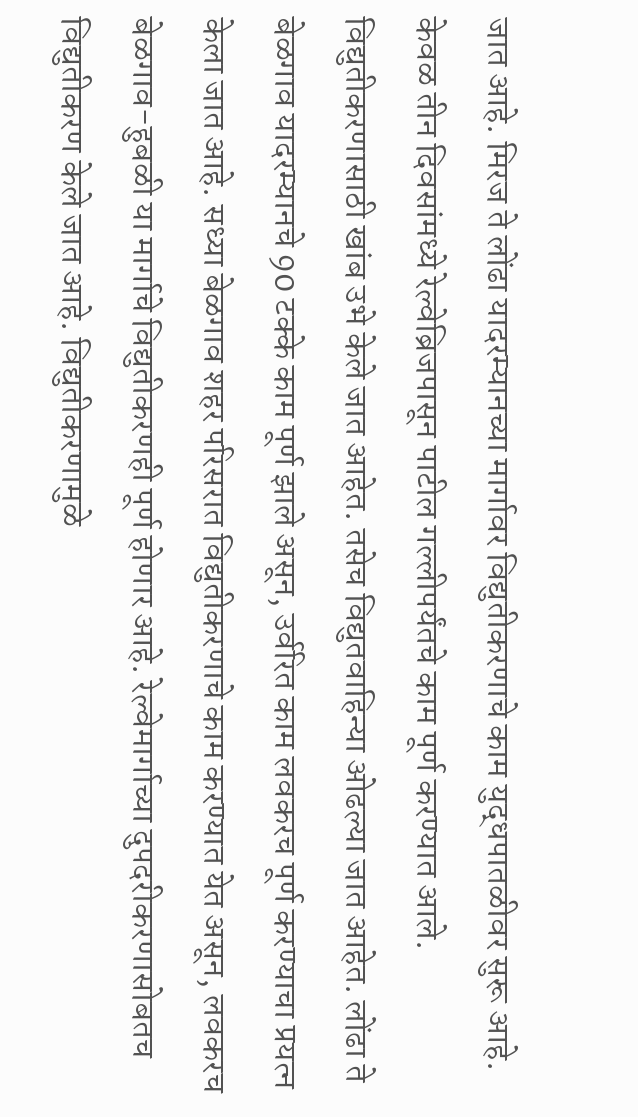जात आहे. मिरज ते लोंढा यादरम्यानच्या मार्गावर विद्युतीकरणाचे काम युद्धपातळीवर सुरू आहे. केवळ तीन दिवसांमध्ये रेल्वेब्रिजपासून पाटील गल्लीपर्यंतचे काम पूर्ण करण्यात आले. विद्युतीकरणासाठी खांब उभे केले जात आहेत. तसेच विद्युतवाहिन्या ओढल्या जात आहेत. लोंढा ते बेळगाव यादरम्यानचे 90 टक्के काम पूर्ण झाले असून, उर्वरित काम लवकरच पूर्ण करण्याचा प्रयत्न केला जात आहे. सध्या बेळगाव शहर परिसरात विद्युतीकरणाचे काम करण्यात येत असून, लवकरच बेळगाव-हुबळी या मार्गाचे विद्युतीकरणही पूर्ण होणार आहे. रेल्वेमार्गाच्या दुपदरीकरणासोबतच विद्युतीकरण केले जात आहे. विद्युतीकरणामुळे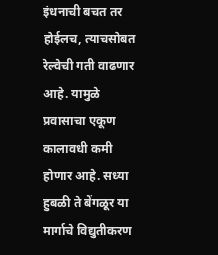इंधनाची बचत तर होईलच, त्याचसोबत रेल्वेची गती वाढणार आहे. यामुळे प्रवासाचा एकूण कालावधी कमी होणार आहे. सध्या हुबळी ते बेंगळूर या मार्गाचे विद्युतीकरण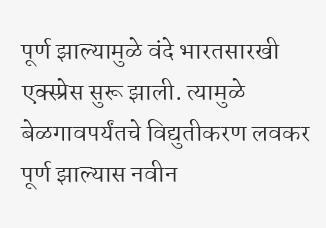पूर्ण झाल्यामुळे वंदे भारतसारखी एक्स्प्रेस सुरू झाली. त्यामुळे बेळगावपर्यंतचे विद्युतीकरण लवकर पूर्ण झाल्यास नवीन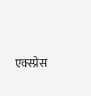एक्स्प्रेस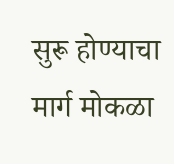सुरू होण्याचा मार्ग मोकळा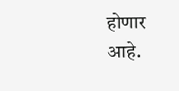होणार आहे.